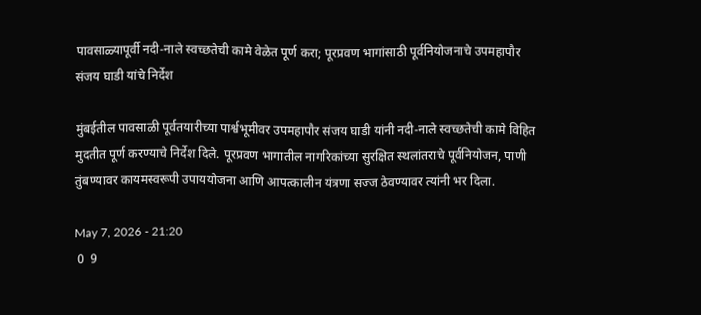पावसाळ्यापूर्वी नदी-नाले स्वच्छतेची कामे वेळेत पूर्ण करा; पूरप्रवण भागांसाठी पूर्वनियोजनाचे उपमहापौर संजय घाडी यांचे निर्देश

मुंबईतील पावसाळी पूर्वतयारीच्या पार्श्वभूमीवर उपमहापौर संजय घाडी यांनी नदी-नाले स्वच्छतेची कामे विहित मुदतीत पूर्ण करण्याचे निर्देश दिले. पूरप्रवण भागातील नागरिकांच्या सुरक्षित स्थलांतराचे पूर्वनियोजन, पाणी तुंबण्यावर कायमस्वरूपी उपाययोजना आणि आपत्कालीन यंत्रणा सज्ज ठेवण्यावर त्यांनी भर दिला.

May 7, 2026 - 21:20
 0  9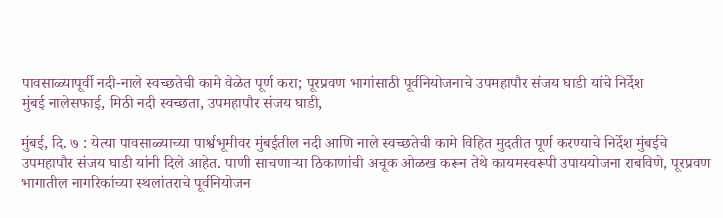पावसाळ्यापूर्वी नदी-नाले स्वच्छतेची कामे वेळेत पूर्ण करा; पूरप्रवण भागांसाठी पूर्वनियोजनाचे उपमहापौर संजय घाडी यांचे निर्देश
मुंबई नालेसफाई, मिठी नदी स्वच्छता, उपमहापौर संजय घाडी,

मुंबई, दि. ७ : येत्या पावसाळ्याच्या पार्श्वभूमीवर मुंबईतील नदी आणि नाले स्वच्छतेची कामे विहित मुदतीत पूर्ण करण्याचे निर्देश मुंबईचे उपमहापौर संजय घाडी यांनी दिले आहेत. पाणी साचणाऱ्या ठिकाणांची अचूक ओळख करून तेथे कायमस्वरूपी उपाययोजना राबविणे, पूरप्रवण भागातील नागरिकांच्या स्थलांतराचे पूर्वनियोजन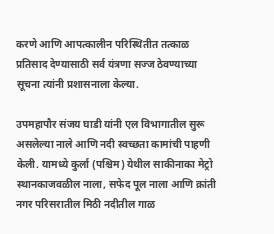करणे आणि आपत्कालीन परिस्थितीत तत्काळ प्रतिसाद देण्यासाठी सर्व यंत्रणा सज्ज ठेवण्याच्या सूचना त्यांनी प्रशासनाला केल्या.

उपमहापौर संजय घाडी यांनी एल विभागातील सुरू असलेल्या नाले आणि नदी स्वच्छता कामांची पाहणी केली. यामध्ये कुर्ला (पश्चिम) येथील साकीनाका मेट्रो स्थानकाजवळील नाला, सफेद पूल नाला आणि क्रांती नगर परिसरातील मिठी नदीतील गाळ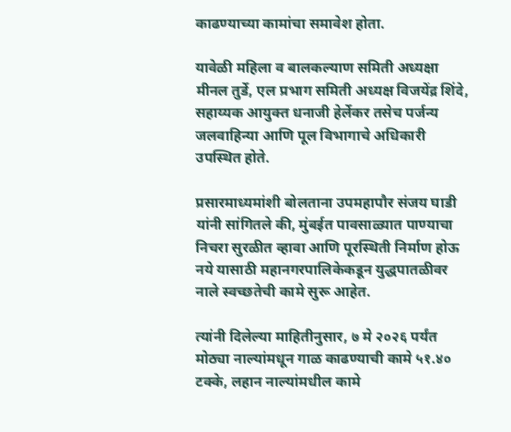काढण्याच्या कामांचा समावेश होता.

यावेळी महिला व बालकल्याण समिती अध्यक्षा मीनल तुर्डे, एल प्रभाग समिती अध्यक्ष विजयेंद्र शिंदे, सहाय्यक आयुक्त धनाजी हेर्लेकर तसेच पर्जन्य जलवाहिन्या आणि पूल विभागाचे अधिकारी उपस्थित होते.

प्रसारमाध्यमांशी बोलताना उपमहापौर संजय घाडी यांनी सांगितले की, मुंबईत पावसाळ्यात पाण्याचा निचरा सुरळीत व्हावा आणि पूरस्थिती निर्माण होऊ नये यासाठी महानगरपालिकेकडून युद्धपातळीवर नाले स्वच्छतेची कामे सुरू आहेत.

त्यांनी दिलेल्या माहितीनुसार, ७ मे २०२६ पर्यंत मोठ्या नाल्यांमधून गाळ काढण्याची कामे ५१.४० टक्के, लहान नाल्यांमधील कामे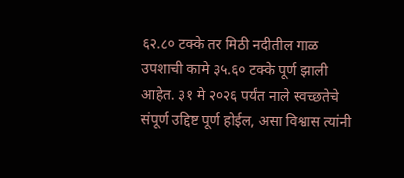६२.८० टक्के तर मिठी नदीतील गाळ उपशाची कामे ३५.६० टक्के पूर्ण झाली आहेत. ३१ मे २०२६ पर्यंत नाले स्वच्छतेचे संपूर्ण उद्दिष्ट पूर्ण होईल, असा विश्वास त्यांनी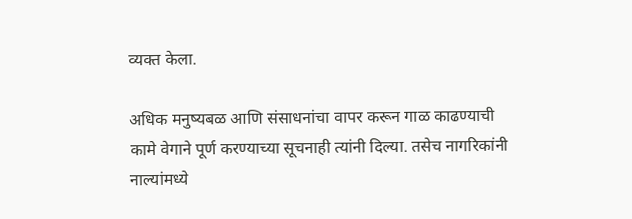व्यक्त केला.

अधिक मनुष्यबळ आणि संसाधनांचा वापर करून गाळ काढण्याची कामे वेगाने पूर्ण करण्याच्या सूचनाही त्यांनी दिल्या. तसेच नागरिकांनी नाल्यांमध्ये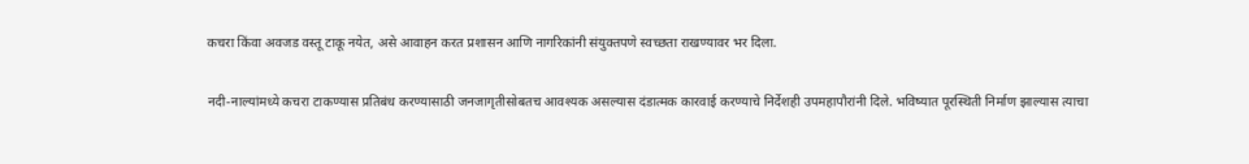कचरा किंवा अवजड वस्तू टाकू नयेत, असे आवाहन करत प्रशासन आणि नागरिकांनी संयुक्तपणे स्वच्छता राखण्यावर भर दिला.

नदी-नाल्यांमध्ये कचरा टाकण्यास प्रतिबंध करण्यासाठी जनजागृतीसोबतच आवश्यक असल्यास दंडात्मक कारवाई करण्याचे निर्देशही उपमहापौरांनी दिले. भविष्यात पूरस्थिती निर्माण झाल्यास त्याचा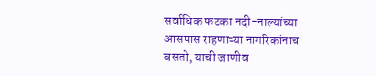सर्वाधिक फटका नदी-नाल्यांच्या आसपास राहणाऱ्या नागरिकांनाच बसतो, याची जाणीव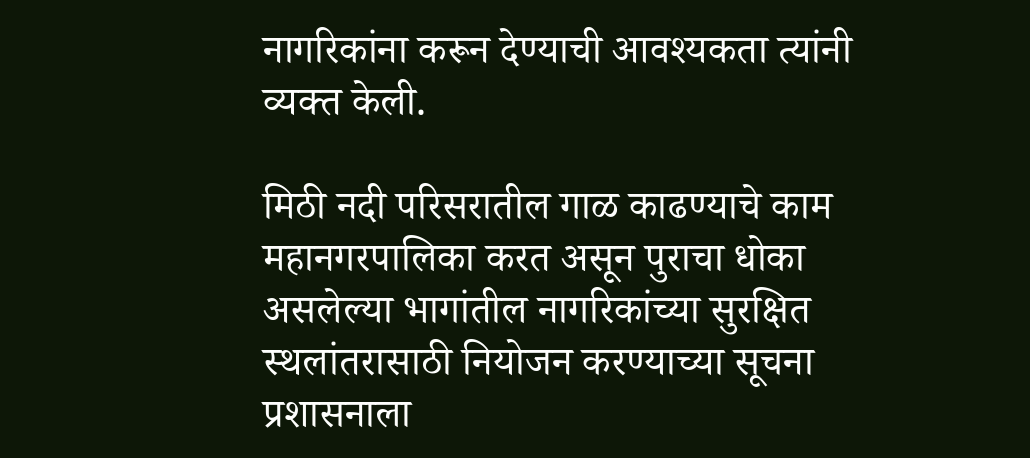नागरिकांना करून देण्याची आवश्यकता त्यांनी व्यक्त केली.

मिठी नदी परिसरातील गाळ काढण्याचे काम महानगरपालिका करत असून पुराचा धोका असलेल्या भागांतील नागरिकांच्या सुरक्षित स्थलांतरासाठी नियोजन करण्याच्या सूचना प्रशासनाला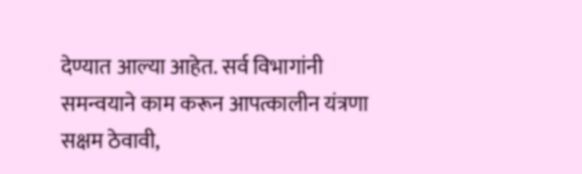देण्यात आल्या आहेत. सर्व विभागांनी समन्वयाने काम करून आपत्कालीन यंत्रणा सक्षम ठेवावी,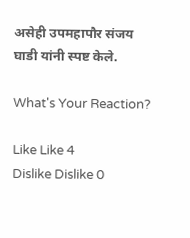असेही उपमहापौर संजय घाडी यांनी स्पष्ट केले.

What's Your Reaction?

Like Like 4
Dislike Dislike 0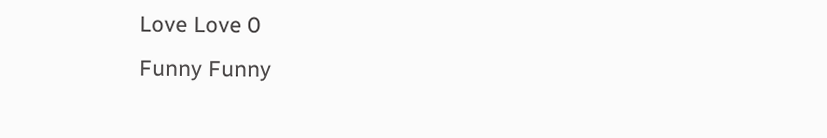Love Love 0
Funny Funny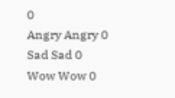0
Angry Angry 0
Sad Sad 0
Wow Wow 0